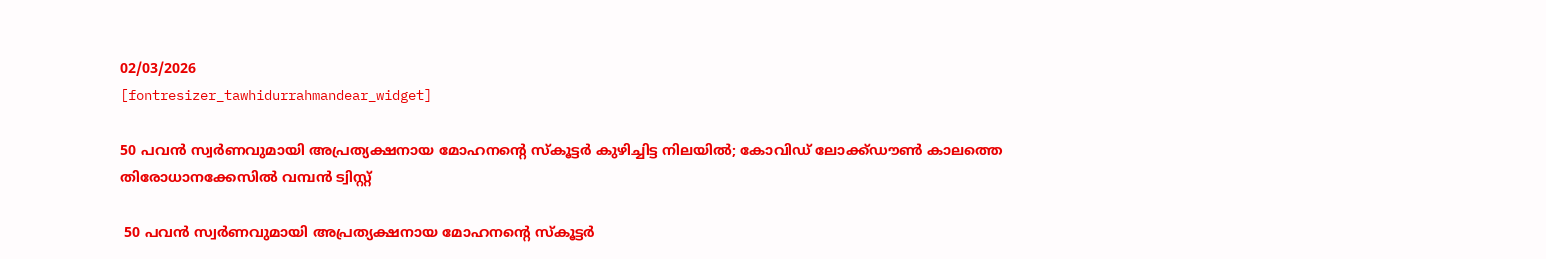02/03/2026
[fontresizer_tawhidurrahmandear_widget]

50 പവൻ സ്വർണവുമായി അപ്രത്യക്ഷനായ മോഹനന്റെ സ്‌കൂട്ടർ കുഴിച്ചിട്ട നിലയിൽ; കോവിഡ് ലോക്ക്ഡൗൺ കാലത്തെ തിരോധാനക്കേസിൽ വമ്പൻ ട്വിസ്റ്റ്

 50 പവൻ സ്വർണവുമായി അപ്രത്യക്ഷനായ മോഹനന്റെ സ്‌കൂട്ടർ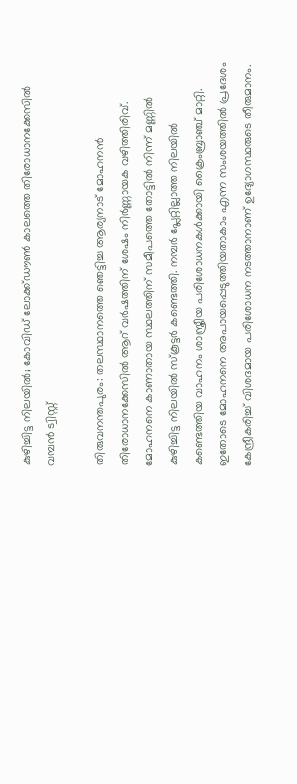കുഴിച്ചിട്ട നിലയിൽ; കോവിഡ് ലോക്ക്ഡൗൺ കാലത്തെ തിരോധാനക്കേസിൽ വമ്പൻ ട്വിസ്റ്റ്

തിരുവനന്തപുരം: തലസ്ഥാനത്തെ ഞെട്ടിച്ച ആര്യനാട് മോഹനൻ തിരോധാനക്കേസിൽ ആറ് വർഷത്തിന് ശേഷം നിർണ്ണായക വഴിത്തിരിവ്. മോഹനനെ കാണാതായ സ്ഥലത്തിന് സമീപത്തെ തോട്ടിൽ നിന്ന് മണ്ണിൽ കുഴിച്ചിട്ട നിലയിൽ സ്‌കൂട്ടർ കണ്ടെത്തി. നമ്പർ പ്ലേറ്റില്ലാത്ത നിലയിൽ കണ്ടെത്തിയ വാഹനം ശാസ്ത്രീയ പരിശോധനകൾക്കായി ക്രൈംബ്രാഞ്ച് മാറ്റി. ഇതോടെ മോഹനനെ അപായപ്പെടുത്തിയതാകാം എന്ന സംശയത്തിൽ പ്രദേശം കേന്ദ്രീകരിച്ച് വിശദമായ പരിശോധന നടത്താനാണ് ഉദ്യോഗസ്ഥരുടെ തീരുമാനം.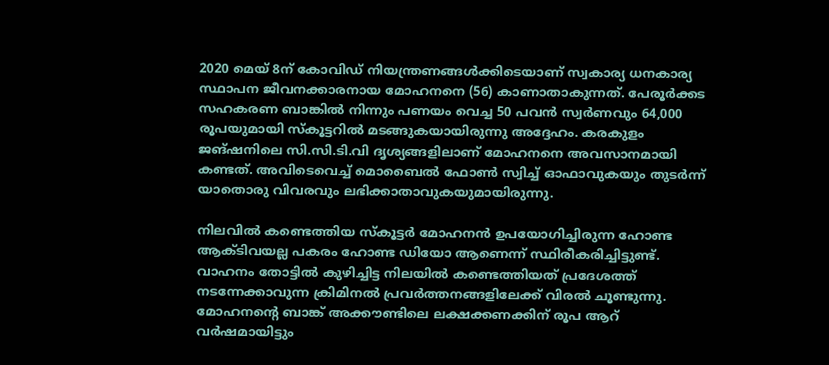2020 മെയ് 8ന് കോവിഡ് നിയന്ത്രണങ്ങൾക്കിടെയാണ് സ്വകാര്യ ധനകാര്യ സ്ഥാപന ജീവനക്കാരനായ മോഹനനെ (56) കാണാതാകുന്നത്. പേരൂർക്കട സഹകരണ ബാങ്കിൽ നിന്നും പണയം വെച്ച 50 പവൻ സ്വർണവും 64,000 രൂപയുമായി സ്‌കൂട്ടറിൽ മടങ്ങുകയായിരുന്നു അദ്ദേഹം. കരകുളം ജങ്ഷനിലെ സി.സി.ടി.വി ദൃശ്യങ്ങളിലാണ് മോഹനനെ അവസാനമായി കണ്ടത്. അവിടെവെച്ച് മൊബൈൽ ഫോൺ സ്വിച്ച് ഓഫാവുകയും തുടർന്ന് യാതൊരു വിവരവും ലഭിക്കാതാവുകയുമായിരുന്നു.

നിലവിൽ കണ്ടെത്തിയ സ്‌കൂട്ടർ മോഹനൻ ഉപയോഗിച്ചിരുന്ന ഹോണ്ട ആക്ടിവയല്ല പകരം ഹോണ്ട ഡിയോ ആണെന്ന് സ്ഥിരീകരിച്ചിട്ടുണ്ട്. വാഹനം തോട്ടിൽ കുഴിച്ചിട്ട നിലയിൽ കണ്ടെത്തിയത് പ്രദേശത്ത് നടന്നേക്കാവുന്ന ക്രിമിനൽ പ്രവർത്തനങ്ങളിലേക്ക് വിരൽ ചൂണ്ടുന്നു. മോഹനന്റെ ബാങ്ക് അക്കൗണ്ടിലെ ലക്ഷക്കണക്കിന് രൂപ ആറ് വർഷമായിട്ടും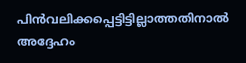പിൻവലിക്കപ്പെട്ടിട്ടില്ലാത്തതിനാൽ അദ്ദേഹം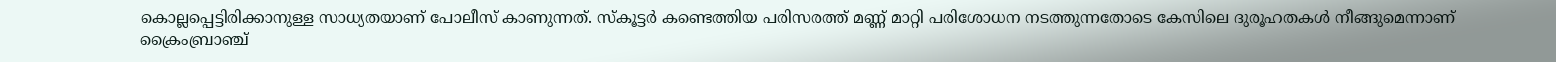കൊല്ലപ്പെട്ടിരിക്കാനുള്ള സാധ്യതയാണ് പോലീസ് കാണുന്നത്. സ്‌കൂട്ടർ കണ്ടെത്തിയ പരിസരത്ത് മണ്ണ് മാറ്റി പരിശോധന നടത്തുന്നതോടെ കേസിലെ ദുരൂഹതകൾ നീങ്ങുമെന്നാണ് ക്രൈംബ്രാഞ്ച്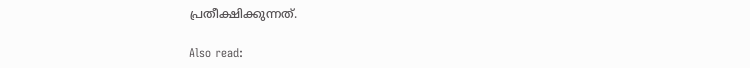പ്രതീക്ഷിക്കുന്നത്.

Also read: